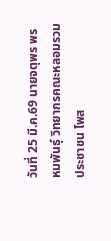วันที่ 25 มี.ค.69 นายจตุพร พรหมพันธุ์ วิทยากรคณะหลอมรวมประชาชน โพส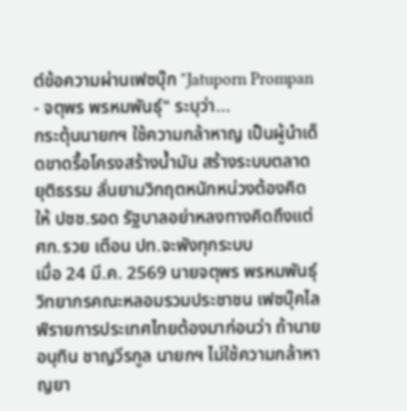ต์ข้อความผ่านเฟซบุ๊ก "Jatuporn Prompan - จตุพร พรหมพันธุ์" ระบุว่า...
กระตุ้นนายกฯ ใช้ความกล้าหาญ เป็นผู้นำเด็ดขาดรื้อโครงสร้างน้ำมัน สร้างระบบตลาดยุติธรรม ลั่นยามวิกฤตหนักหน่วงต้องคิดให้ ปชช.รอด รัฐบาลอย่าหลงทางคิดถึงแต่ ศก.รวย เตือน ปท.จะพังทุกระบบ
เมื่อ 24 มี.ค. 2569 นายจตุพร พรหมพันธุ์ วิทยากรคณะหลอมรวมประชาชน เฟซบุ๊คไลฟ์รายการประเทศไทยต้องมาก่อนว่า ถ้านายอนุทิน ชาญวีรกูล นายกฯ ไม่ใช้ความกล้าหาญยา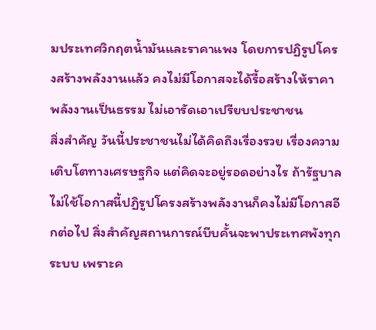มประเทศวิกฤตน้ำมันและราคาแพง โดยการปฏิรูปโครงสร้างพลังงานแล้ว คงไม่มีโอกาสจะได้รื้อสร้างให้ราคาพลังงานเป็นธรรม ไม่เอารัดเอาเปรียบประชาชน
สิ่งสำคัญ วันนี้ประชาชนไม่ได้คิดถึงเรื่องรวย เรื่องความเติบโตทางเศรษฐกิจ แต่คิดจะอยู่รอดอย่างไร ถ้ารัฐบาลไม่ใช้โอกาสนี้ปฏิรูปโครงสร้างพลังงานก็คงไม่มีโอกาสอีกต่อไป สิ่งสำคัญสถานการณ์บีบคั้นจะพาประเทศพังทุกระบบ เพราะค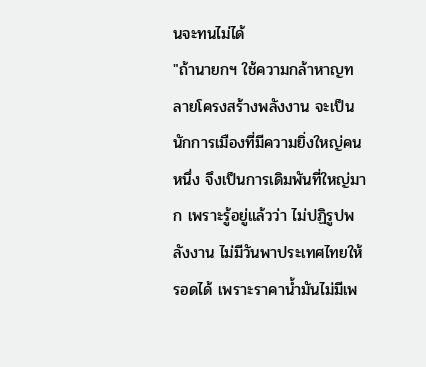นจะทนไม่ได้
"ถ้านายกฯ ใช้ความกล้าหาญทลายโครงสร้างพลังงาน จะเป็นนักการเมืองที่มีความยิ่งใหญ่คนหนึ่ง จึงเป็นการเดิมพันที่ใหญ่มาก เพราะรู้อยู่แล้วว่า ไม่ปฏิรูปพลังงาน ไม่มีวันพาประเทศไทยให้รอดได้ เพราะราคาน้ำมันไม่มีเพ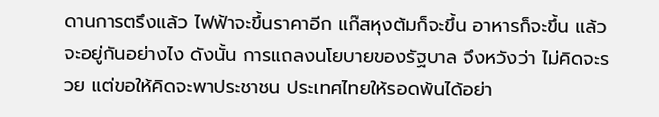ดานการตรึงแล้ว ไฟฟ้าจะขึ้นราคาอีก แก๊สหุงต้มก็จะขึ้น อาหารก็จะขึ้น แล้วจะอยู่กันอย่างไง ดังนั้น การแถลงนโยบายของรัฐบาล จึงหวังว่า ไม่คิดจะรวย แต่ขอให้คิดจะพาประชาชน ประเทศไทยให้รอดพ้นได้อย่า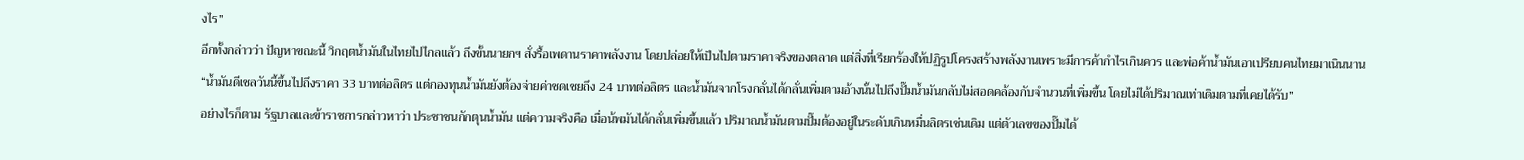งไร”
อีกทั้งกล่าวว่า ปัญหาขณะนี้ วิกฤตน้ำมันในไทยไปไกลแล้ว ถึงขั้นนายกฯ สั่งรื้อเพดานราคาพลังงาน โดยปล่อยให้เป็นไปตามราคาจริงของตลาด แต่สิ่งที่เรียกร้องให้ปฏิรูปโครงสร้างพลังงานเพราะมีการค้ากำไรเกินควร และพ่อค้าน้ำมันเอาเปรียบคนไทยมาเนินนาน
“น้ำมันดีเชลวันนี้ขึ้นไปถึงราคา 33 บาทต่อลิตร แต่กองทุนน้ำมันยังต้องจ่ายค่าชดเชยถึง 24 บาทต่อลิตร และน้ำมันจากโรงกลั่นได้กลั่นเพิ่มตามอ้างนั้นไปถึงปั๊มน้ำมันกลับไม่สอดคล้องกับจำนวนที่เพิ่มขึ้น โดยไม่ได้ปริมาณเท่าเดิมตามที่เคยได้รับ”
อย่างไรก็ตาม รัฐบาลและข้าราชการกล่าวหาว่า ประชาชนกักตุนน้ำมัน แต่ความจริงคือ เมื่อน้พมันได้กลั่นเพิ่มขึ้นแล้ว ปริมาณน้ำมันตามปั๊มต้องอยู่ในระดับเกินหมื่นลิตรเช่นเดิม แต่ตัวเลขของปั๊มได้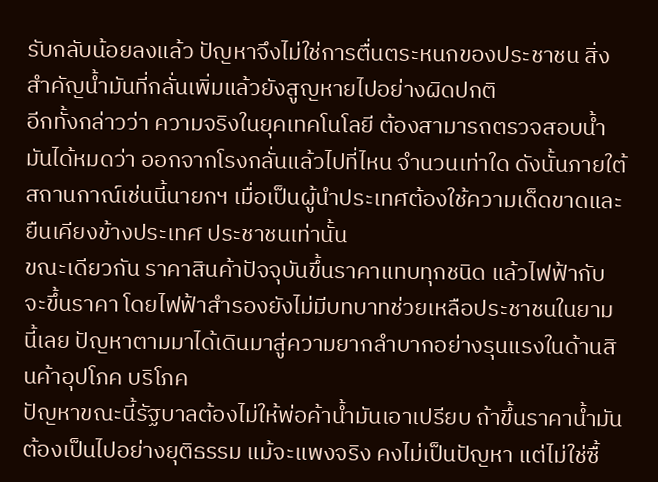รับกลับน้อยลงแล้ว ปัญหาจึงไม่ใช่การตื่นตระหนกของประชาชน สิ่งสำคัญน้ำมันที่กลั่นเพิ่มแล้วยังสูญหายไปอย่างผิดปกติ
อีกทั้งกล่าวว่า ความจริงในยุคเทคโนโลยี ต้องสามารถตรวจสอบน้ำมันได้หมดว่า ออกจากโรงกลั่นแล้วไปที่ไหน จำนวนเท่าใด ดังนั้นภายใต้สถานกาณ์เช่นนี้นายกฯ เมื่อเป็นผู้นำประเทศต้องใช้ความเด็ดขาดและยืนเคียงข้างประเทศ ประชาชนเท่านั้น
ขณะเดียวกัน ราคาสินค้าปัจจุบันขึ้นราคาแทบทุกชนิด แล้วไฟฟ้ากับจะขึ้นราคา โดยไฟฟ้าสำรองยังไม่มีบทบาทช่วยเหลือประชาชนในยามนี้เลย ปัญหาตามมาได้เดินมาสู่ความยากลำบากอย่างรุนแรงในด้านสินค้าอุปโภค บริโภค
ปัญหาขณะนี้รัฐบาลต้องไม่ให้พ่อค้าน้ำมันเอาเปรียบ ถ้าขึ้นราคาน้ำมันต้องเป็นไปอย่างยุติธรรม แม้จะแพงจริง คงไม่เป็นปัญหา แต่ไม่ใช่ซื้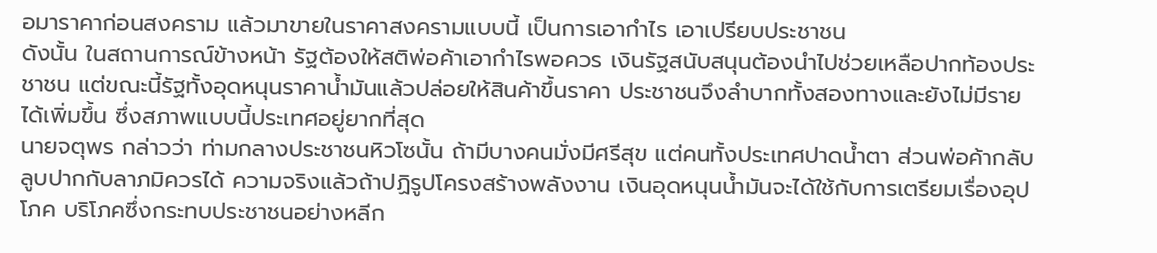อมาราคาก่อนสงคราม แล้วมาขายในราคาสงครามแบบนี้ เป็นการเอากำไร เอาเปรียบประชาชน
ดังนั้น ในสถานการณ์ข้างหน้า รัฐต้องให้สติพ่อค้าเอากำไรพอควร เงินรัฐสนับสนุนต้องนำไปช่วยเหลือปากท้องประชาชน แต่ขณะนี้รัฐทั้งอุดหนุนราคาน้ำมันแล้วปล่อยให้สินค้าขึ้นราคา ประชาชนจึงลำบากทั้งสองทางและยังไม่มีรายได้เพิ่มขึ้น ซึ่งสภาพแบบนี้ประเทศอยู่ยากที่สุด
นายจตุพร กล่าวว่า ท่ามกลางประชาชนหิวโซนั้น ถ้ามีบางคนมั่งมีศรีสุข แต่คนทั้งประเทศปาดน้ำตา ส่วนพ่อค้ากลับลูบปากกับลาภมิควรได้ ความจริงแล้วถ้าปฏิรูปโครงสร้างพลังงาน เงินอุดหนุนน้ำมันจะได้ใช้กับการเตรียมเรื่องอุปโภค บริโภคซึ่งกระทบประชาชนอย่างหลีก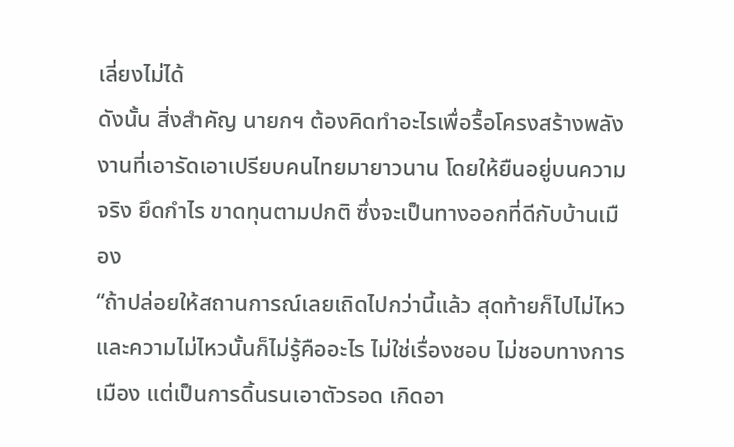เลี่ยงไม่ได้
ดังนั้น สิ่งสำคัญ นายกฯ ต้องคิดทำอะไรเพื่อรื้อโครงสร้างพลังงานที่เอารัดเอาเปรียบคนไทยมายาวนาน โดยให้ยืนอยู่บนความจริง ยึดกำไร ขาดทุนตามปกติ ซึ่งจะเป็นทางออกที่ดีกับบ้านเมือง
“ถ้าปล่อยให้สถานการณ์เลยเถิดไปกว่านี้แล้ว สุดท้ายก็ไปไม่ไหว และความไม่ไหวนั้นก็ไม่รู้คืออะไร ไม่ใช่เรื่องชอบ ไม่ชอบทางการเมือง แต่เป็นการดิ้นรนเอาตัวรอด เกิดอา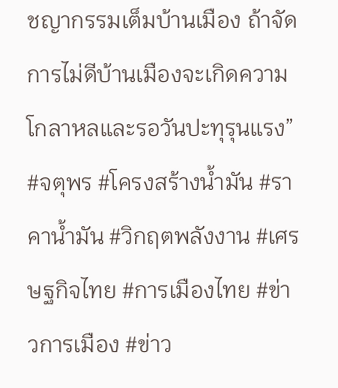ชญากรรมเต็มบ้านเมือง ถ้าจัดการไม่ดีบ้านเมืองจะเกิดความโกลาหลและรอวันปะทุรุนแรง”
#จตุพร #โครงสร้างน้ำมัน #ราคาน้ำมัน #วิกฤตพลังงาน #เศรษฐกิจไทย #การเมืองไทย #ข่าวการเมือง #ข่าว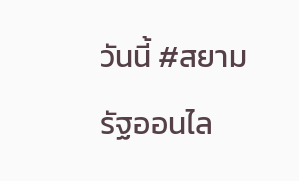วันนี้ #สยามรัฐออนไล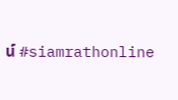น์ #siamrathonline